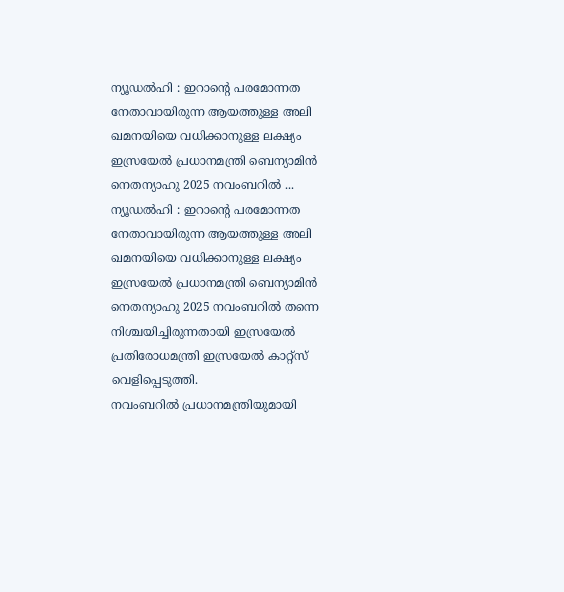ന്യൂഡൽഹി : ഇറാൻ്റെ പരമോന്നത നേതാവായിരുന്ന ആയത്തുള്ള അലി ഖമനയിയെ വധിക്കാനുള്ള ലക്ഷ്യം ഇസ്രയേൽ പ്രധാനമന്ത്രി ബെന്യാമിൻ നെതന്യാഹു 2025 നവംബറിൽ ...
ന്യൂഡൽഹി : ഇറാൻ്റെ പരമോന്നത നേതാവായിരുന്ന ആയത്തുള്ള അലി ഖമനയിയെ വധിക്കാനുള്ള ലക്ഷ്യം ഇസ്രയേൽ പ്രധാനമന്ത്രി ബെന്യാമിൻ നെതന്യാഹു 2025 നവംബറിൽ തന്നെ നിശ്ചയിച്ചിരുന്നതായി ഇസ്രയേൽ പ്രതിരോധമന്ത്രി ഇസ്രയേൽ കാറ്റ്സ് വെളിപ്പെടുത്തി.
നവംബറിൽ പ്രധാനമന്ത്രിയുമായി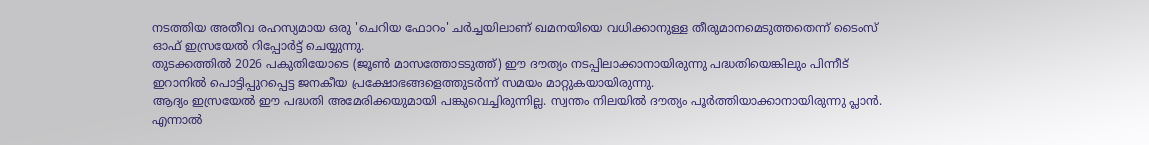നടത്തിയ അതീവ രഹസ്യമായ ഒരു 'ചെറിയ ഫോറം' ചർച്ചയിലാണ് ഖമനയിയെ വധിക്കാനുള്ള തീരുമാനമെടുത്തതെന്ന് ടൈംസ് ഓഫ് ഇസ്രയേൽ റിപ്പോർട്ട് ചെയ്യുന്നു.
തുടക്കത്തിൽ 2026 പകുതിയോടെ (ജൂൺ മാസത്തോടടുത്ത്) ഈ ദൗത്യം നടപ്പിലാക്കാനായിരുന്നു പദ്ധതിയെങ്കിലും പിന്നീട് ഇറാനിൽ പൊട്ടിപ്പുറപ്പെട്ട ജനകീയ പ്രക്ഷോഭങ്ങളെത്തുടർന്ന് സമയം മാറ്റുകയായിരുന്നു.
ആദ്യം ഇസ്രയേൽ ഈ പദ്ധതി അമേരിക്കയുമായി പങ്കുവെച്ചിരുന്നില്ല. സ്വന്തം നിലയിൽ ദൗത്യം പൂർത്തിയാക്കാനായിരുന്നു പ്ലാൻ. എന്നാൽ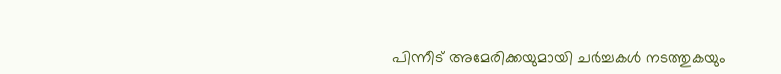പിന്നീട് അമേരിക്കയുമായി ചർച്ചകൾ നടത്തുകയും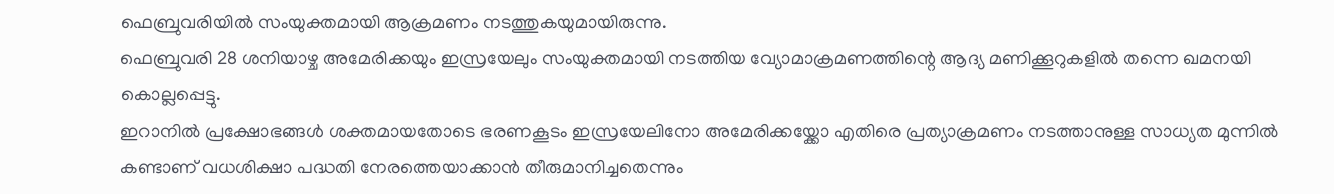ഫെബ്രുവരിയിൽ സംയുക്തമായി ആക്രമണം നടത്തുകയുമായിരുന്നു.
ഫെബ്രുവരി 28 ശനിയാഴ്ച അമേരിക്കയും ഇസ്രയേലും സംയുക്തമായി നടത്തിയ വ്യോമാക്രമണത്തിന്റെ ആദ്യ മണിക്കൂറുകളിൽ തന്നെ ഖമനയി കൊല്ലപ്പെട്ടു.
ഇറാനിൽ പ്രക്ഷോഭങ്ങൾ ശക്തമായതോടെ ഭരണകൂടം ഇസ്രയേലിനോ അമേരിക്കയ്ക്കോ എതിരെ പ്രത്യാക്രമണം നടത്താനുള്ള സാധ്യത മുന്നിൽ കണ്ടാണ് വധശിക്ഷാ പദ്ധതി നേരത്തെയാക്കാൻ തീരുമാനിച്ചതെന്നും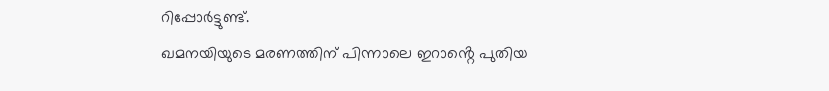റിപ്പോർട്ടുണ്ട്.
ഖമനയിയുടെ മരണത്തിന് പിന്നാലെ ഇറാൻ്റെ പുതിയ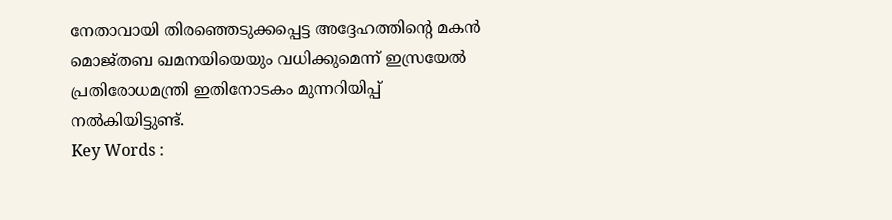നേതാവായി തിരഞ്ഞെടുക്കപ്പെട്ട അദ്ദേഹത്തിൻ്റെ മകൻ മൊജ്തബ ഖമനയിയെയും വധിക്കുമെന്ന് ഇസ്രയേൽ പ്രതിരോധമന്ത്രി ഇതിനോടകം മുന്നറിയിപ്പ് നൽകിയിട്ടുണ്ട്.
Key Words :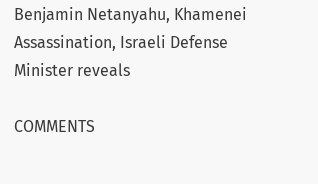Benjamin Netanyahu, Khamenei Assassination, Israeli Defense Minister reveals

COMMENTS